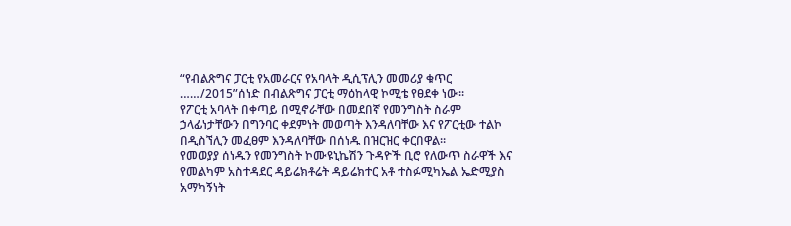“የብልጽግና ፓርቲ የአመራርና የአባላት ዲሲፕሊን መመሪያ ቁጥር ……/2015”ሰነድ በብልጽግና ፓርቲ ማዕከላዊ ኮሚቴ የፀደቀ ነው።
የፖርቲ አባላት በቀጣይ በሚኖራቸው በመደበኛ የመንግስት ስራም ኃላፊነታቸውን በግንባር ቀደምነት መወጣት እንዳለባቸው እና የፖርቲው ተልኮ በዲስኘሊን መፈፀም እንዳለባቸው በሰነዱ በዝርዝር ቀርበዋል።
የመወያያ ሰነዱን የመንግስት ኮሙዩኒኬሽን ጉዳዮች ቢሮ የለውጥ ስራዋች እና የመልካም አስተዳደር ዳይሬክቶሬት ዳይሬክተር አቶ ተስፉሚካኤል ኤድሚያስ አማካኝነት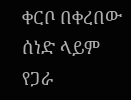ቀርቦ በቀረበው ሰነድ ላይም የጋራ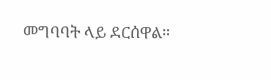መግባባት ላይ ደርሰዋል።